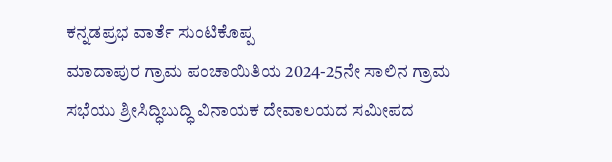ಕನ್ನಡಪ್ರಭ ವಾರ್ತೆ ಸುಂಟಿಕೊಪ್ಪ
ಮಾದಾಪುರ ಗ್ರಾಮ ಪಂಚಾಯಿತಿಯ 2024-25ನೇ ಸಾಲಿನ ಗ್ರಾಮ ಸಭೆಯು ಶ್ರೀಸಿದ್ಧಿಬುದ್ಧಿ ವಿನಾಯಕ ದೇವಾಲಯದ ಸಮೀಪದ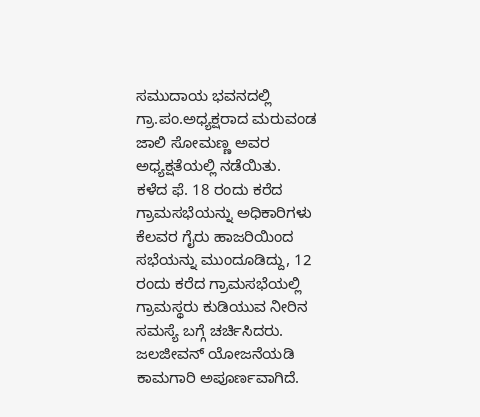ಸಮುದಾಯ ಭವನದಲ್ಲಿ ಗ್ರಾ.ಪಂ.ಅಧ್ಯಕ್ಷರಾದ ಮರುವಂಡ ಜಾಲಿ ಸೋಮಣ್ಣ ಅವರ ಅಧ್ಯಕ್ಷತೆಯಲ್ಲಿ ನಡೆಯಿತು.
ಕಳೆದ ಫೆ. 18 ರಂದು ಕರೆದ ಗ್ರಾಮಸಭೆಯನ್ನು ಅಧಿಕಾರಿಗಳು ಕೆಲವರ ಗೈರು ಹಾಜರಿಯಿಂದ ಸಭೆಯನ್ನು ಮುಂದೂಡಿದ್ದು, 12 ರಂದು ಕರೆದ ಗ್ರಾಮಸಭೆಯಲ್ಲಿ ಗ್ರಾಮಸ್ಥರು ಕುಡಿಯುವ ನೀರಿನ ಸಮಸ್ಯೆ ಬಗ್ಗೆ ಚರ್ಚಿಸಿದರು. ಜಲಜೀವನ್ ಯೋಜನೆಯಡಿ ಕಾಮಗಾರಿ ಅಪೂರ್ಣವಾಗಿದೆ.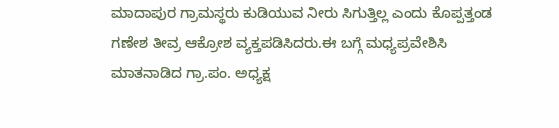ಮಾದಾಪುರ ಗ್ರಾಮಸ್ಥರು ಕುಡಿಯುವ ನೀರು ಸಿಗುತ್ತಿಲ್ಲ ಎಂದು ಕೊಪ್ಪತ್ತಂಡ ಗಣೇಶ ತೀವ್ರ ಆಕ್ರೋಶ ವ್ಯಕ್ತಪಡಿಸಿದರು.ಈ ಬಗ್ಗೆ ಮಧ್ಯಪ್ರವೇಶಿಸಿ ಮಾತನಾಡಿದ ಗ್ರಾ.ಪಂ. ಅಧ್ಯಕ್ಷ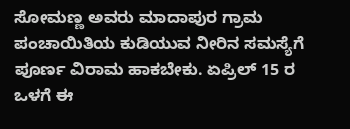ಸೋಮಣ್ಣ ಅವರು ಮಾದಾಪುರ ಗ್ರಾಮ ಪಂಚಾಯಿತಿಯ ಕುಡಿಯುವ ನೀರಿನ ಸಮಸ್ಯೆಗೆ ಪೂರ್ಣ ವಿರಾಮ ಹಾಕಬೇಕು. ಏಪ್ರಿಲ್ 15 ರ ಒಳಗೆ ಈ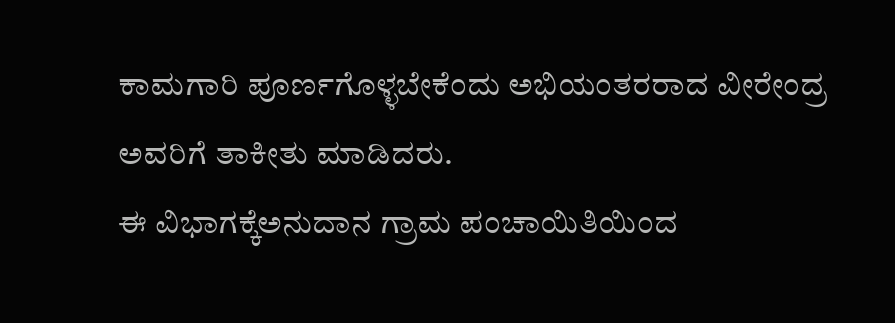ಕಾಮಗಾರಿ ಪೂರ್ಣಗೊಳ್ಳಬೇಕೆಂದು ಅಭಿಯಂತರರಾದ ವೀರೇಂದ್ರ ಅವರಿಗೆ ತಾಕೀತು ಮಾಡಿದರು.
ಈ ವಿಭಾಗಕ್ಕೆಅನುದಾನ ಗ್ರಾಮ ಪಂಚಾಯಿತಿಯಿಂದ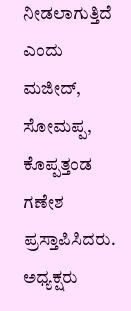ನೀಡಲಾಗುತ್ತಿದೆ ಎಂದು ಮಜೀದ್, ಸೋಮಪ್ಪ, ಕೊಪ್ಪತ್ತಂಡ ಗಣೇಶ ಪ್ರಸ್ತಾಪಿಸಿದರು. ಅಧ್ಯಕ್ಷರು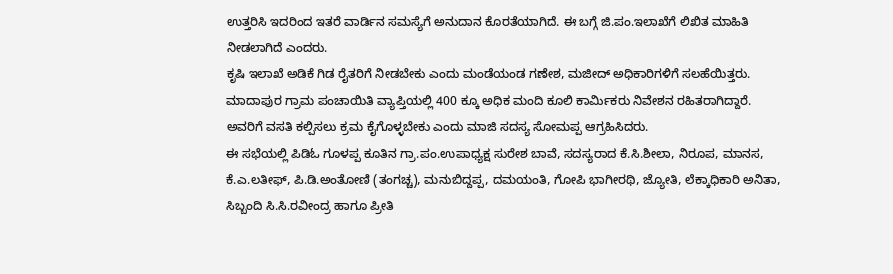ಉತ್ತರಿಸಿ ಇದರಿಂದ ಇತರೆ ವಾರ್ಡಿನ ಸಮಸ್ಯೆಗೆ ಅನುದಾನ ಕೊರತೆಯಾಗಿದೆ. ಈ ಬಗ್ಗೆ ಜಿ.ಪಂ.ಇಲಾಖೆಗೆ ಲಿಖಿತ ಮಾಹಿತಿ ನೀಡಲಾಗಿದೆ ಎಂದರು.
ಕೃಷಿ ಇಲಾಖೆ ಅಡಿಕೆ ಗಿಡ ರೈತರಿಗೆ ನೀಡಬೇಕು ಎಂದು ಮಂಡೆಯಂಡ ಗಣೇಶ, ಮಜೀದ್ ಅಧಿಕಾರಿಗಳಿಗೆ ಸಲಹೆಯಿತ್ತರು.
ಮಾದಾಪುರ ಗ್ರಾಮ ಪಂಚಾಯಿತಿ ವ್ಯಾಪ್ತಿಯಲ್ಲಿ 400 ಕ್ಕೂ ಅಧಿಕ ಮಂದಿ ಕೂಲಿ ಕಾರ್ಮಿಕರು ನಿವೇಶನ ರಹಿತರಾಗಿದ್ದಾರೆ. ಅವರಿಗೆ ವಸತಿ ಕಲ್ಪಿಸಲು ಕ್ರಮ ಕೈಗೊಳ್ಳಬೇಕು ಎಂದು ಮಾಜಿ ಸದಸ್ಯ ಸೋಮಪ್ಪ ಆಗ್ರಹಿಸಿದರು.
ಈ ಸಭೆಯಲ್ಲಿ ಪಿಡಿಓ ಗೂಳಪ್ಪ ಕೂತಿನ ಗ್ರಾ.ಪಂ.ಉಪಾಧ್ಯಕ್ಷ ಸುರೇಶ ಬಾವೆ, ಸದಸ್ಯರಾದ ಕೆ.ಸಿ.ಶೀಲಾ, ನಿರೂಪ, ಮಾನಸ, ಕೆ.ಎ.ಲತೀಫ್, ಪಿ.ಡಿ.ಅಂತೋಣಿ (ತಂಗಚ್ಚ), ಮನುಬಿದ್ದಪ್ಪ, ದಮಯಂತಿ, ಗೋಪಿ ಭಾಗೀರಥಿ, ಜ್ಯೋತಿ, ಲೆಕ್ಕಾಧಿಕಾರಿ ಅನಿತಾ, ಸಿಬ್ಬಂದಿ ಸಿ.ಸಿ.ರವೀಂದ್ರ ಹಾಗೂ ಪ್ರೀತಿ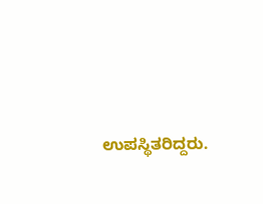ಉಪಸ್ಥಿತರಿದ್ದರು.